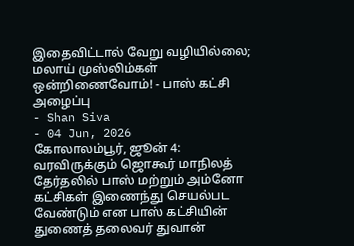இதைவிட்டால் வேறு வழியில்லை; மலாய் முஸ்லிம்கள் ஒன்றிணைவோம்! - பாஸ் கட்சி அழைப்பு
- Shan Siva
- 04 Jun, 2026
கோலாலம்பூர், ஜூன் 4: வரவிருக்கும் ஜொகூர் மாநிலத் தேர்தலில் பாஸ் மற்றும் அம்னோ கட்சிகள் இணைந்து செயல்பட வேண்டும் என பாஸ் கட்சியின் துணைத் தலைவர் துவான்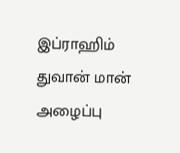இப்ராஹிம் துவான் மான் அழைப்பு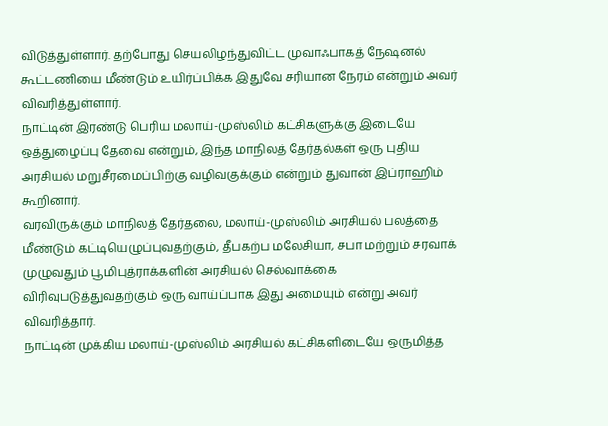விடுத்துள்ளார். தற்போது செயலிழந்துவிட்ட முவாஃபாகத் நேஷனல் கூட்டணியை மீண்டும் உயிர்ப்பிக்க இதுவே சரியான நேரம் என்றும் அவர் விவரித்துள்ளார்.
நாட்டின் இரண்டு பெரிய மலாய்-முஸ்லிம் கட்சிகளுக்கு இடையே ஒத்துழைப்பு தேவை என்றும், இந்த மாநிலத் தேர்தல்கள் ஒரு புதிய அரசியல் மறுசீரமைப்பிற்கு வழிவகுக்கும் என்றும் துவான் இப்ராஹிம் கூறினார்.
வரவிருக்கும் மாநிலத் தேர்தலை, மலாய்-முஸ்லிம் அரசியல் பலத்தை மீண்டும் கட்டியெழுப்புவதற்கும், தீபகற்ப மலேசியா, சபா மற்றும் சரவாக் முழுவதும் பூமிபுத்ராக்களின் அரசியல் செல்வாக்கை விரிவுபடுத்துவதற்கும் ஒரு வாய்ப்பாக இது அமையும் என்று அவர் விவரித்தார்.
நாட்டின் முக்கிய மலாய்-முஸ்லிம் அரசியல் கட்சிகளிடையே ஒருமித்த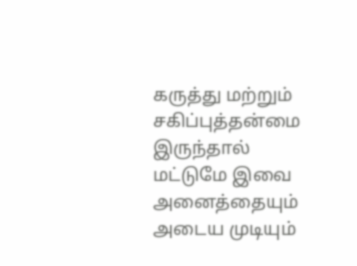கருத்து மற்றும் சகிப்புத்தன்மை இருந்தால் மட்டுமே இவை அனைத்தையும் அடைய முடியும்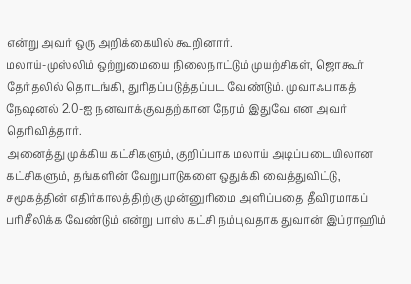என்று அவர் ஒரு அறிக்கையில் கூறினார்.
மலாய்-முஸ்லிம் ஒற்றுமையை நிலைநாட்டும் முயற்சிகள், ஜொகூர் தேர்தலில் தொடங்கி, துரிதப்படுத்தப்பட வேண்டும். முவாஃபாகத் நேஷனல் 2.0-ஐ நனவாக்குவதற்கான நேரம் இதுவே என அவர் தெரிவித்தார்.
அனைத்து முக்கிய கட்சிகளும், குறிப்பாக மலாய் அடிப்படையிலான கட்சிகளும், தங்களின் வேறுபாடுகளை ஒதுக்கி வைத்துவிட்டு, சமூகத்தின் எதிர்காலத்திற்கு முன்னுரிமை அளிப்பதை தீவிரமாகப் பரிசீலிக்க வேண்டும் என்று பாஸ் கட்சி நம்புவதாக துவான் இப்ராஹிம்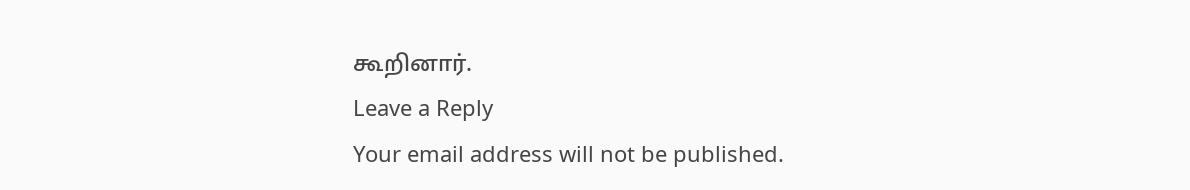கூறினார்.
Leave a Reply
Your email address will not be published.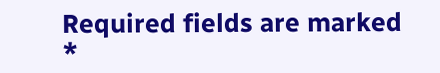Required fields are marked *